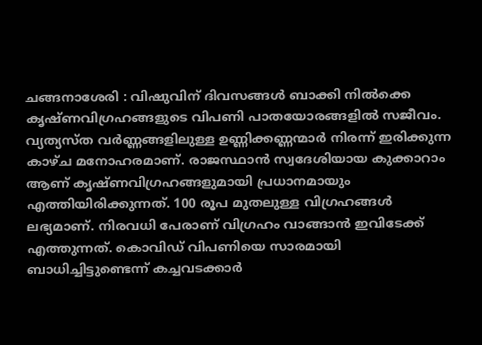ചങ്ങനാശേരി : വിഷുവിന് ദിവസങ്ങൾ ബാക്കി നിൽക്കെ കൃഷ്ണവിഗ്രഹങ്ങളുടെ വിപണി പാതയോരങ്ങളിൽ സജീവം. വ്യത്യസ്ത വർണ്ണങ്ങളിലുള്ള ഉണ്ണിക്കണ്ണന്മാർ നിരന്ന് ഇരിക്കുന്ന കാഴ്ച മനോഹരമാണ്. രാജസ്ഥാൻ സ്വദേശിയായ കുക്കാറാം ആണ് കൃഷ്ണവിഗ്രഹങ്ങളുമായി പ്രധാനമായും എത്തിയിരിക്കുന്നത്. 100 രൂപ മുതലുള്ള വിഗ്രഹങ്ങൾ ലഭ്യമാണ്. നിരവധി പേരാണ് വിഗ്രഹം വാങ്ങാൻ ഇവിടേക്ക് എത്തുന്നത്. കൊവിഡ് വിപണിയെ സാരമായി ബാധിച്ചിട്ടുണ്ടെന്ന് കച്ചവടക്കാർ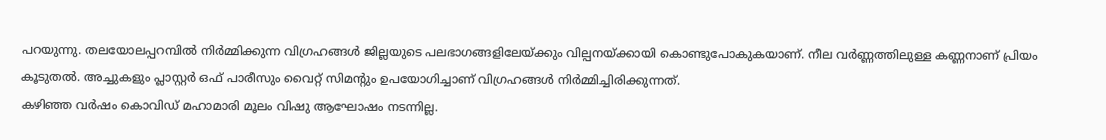പറയുന്നു. തലയോലപ്പറമ്പിൽ നിർമ്മിക്കുന്ന വിഗ്രഹങ്ങൾ ജില്ലയുടെ പലഭാഗങ്ങളിലേയ്ക്കും വില്പനയ്ക്കായി കൊണ്ടുപോകുകയാണ്. നീല വർണ്ണത്തിലുള്ള കണ്ണനാണ് പ്രിയം കൂടുതൽ. അച്ചുകളും പ്ലാസ്റ്റർ ഒഫ് പാരീസും വൈറ്റ് സിമന്റും ഉപയോഗിച്ചാണ് വിഗ്രഹങ്ങൾ നിർമ്മിച്ചിരിക്കുന്നത്.
കഴിഞ്ഞ വർഷം കൊവിഡ് മഹാമാരി മൂലം വിഷു ആഘോഷം നടന്നില്ല.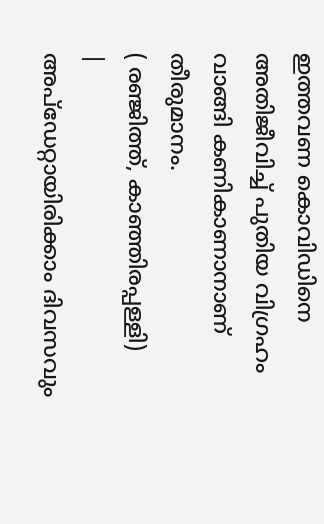ഇത്തവണ കൊവിഡിനെ അതിജീവിച്ച് പുതിയ വിഗ്രഹം വാങ്ങി കണികാണാനാണ് തീരുമാനം.
( രഞ്ജിത്ത്, കാഞ്ഞിരപ്പള്ളി)
|
അപ്ഡേറ്റായിരിക്കാം ദിവസവും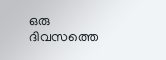ഒരു ദിവസത്തെ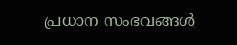പ്രധാന സംഭവങ്ങൾ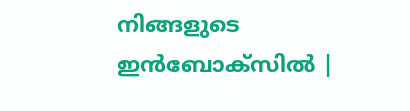നിങ്ങളുടെ ഇൻബോക്സിൽ |